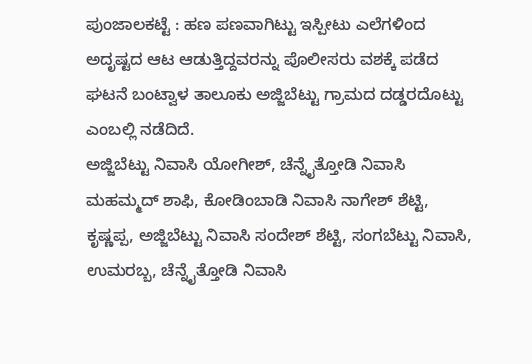ಪುಂಜಾಲಕಟ್ಟೆ : ಹಣ ಪಣವಾಗಿಟ್ಟು ಇಸ್ಪೀಟು ಎಲೆಗಳಿಂದ ಅದೃಷ್ಟದ ಆಟ ಆಡುತ್ತಿದ್ದವರನ್ನು ಪೊಲೀಸರು ವಶಕ್ಕೆ ಪಡೆದ ಘಟನೆ ಬಂಟ್ವಾಳ ತಾಲೂಕು ಅಜ್ಜಿಬೆಟ್ಟು ಗ್ರಾಮದ ದಡ್ಡರದೊಟ್ಟು ಎಂಬಲ್ಲಿ ನಡೆದಿದೆ.
ಅಜ್ಜಿಬೆಟ್ಟು ನಿವಾಸಿ ಯೋಗೀಶ್, ಚೆನ್ನೈತ್ತೋಡಿ ನಿವಾಸಿ ಮಹಮ್ಮದ್ ಶಾಫಿ, ಕೋಡಿಂಬಾಡಿ ನಿವಾಸಿ ನಾಗೇಶ್ ಶೆಟ್ಟಿ, ಕೃಷ್ಣಪ್ಪ, ಅಜ್ಜಿಬೆಟ್ಟು ನಿವಾಸಿ ಸಂದೇಶ್ ಶೆಟ್ಟಿ, ಸಂಗಬೆಟ್ಟು ನಿವಾಸಿ, ಉಮರಬ್ಬ, ಚೆನ್ನೈತ್ತೋಡಿ ನಿವಾಸಿ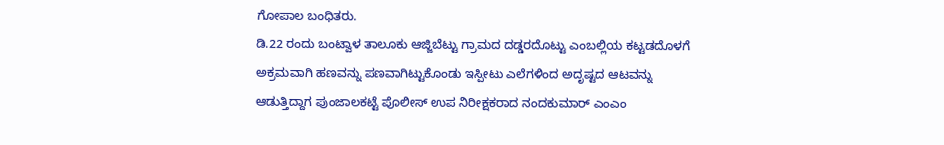ಗೋಪಾಲ ಬಂಧಿತರು.
ಡಿ.22 ರಂದು ಬಂಟ್ವಾಳ ತಾಲೂಕು ಆಜ್ಜಿಬೆಟ್ಟು ಗ್ರಾಮದ ದಡ್ಡರದೊಟ್ಟು ಎಂಬಲ್ಲಿಯ ಕಟ್ಟಡದೊಳಗೆ ಅಕ್ರಮವಾಗಿ ಹಣವನ್ನು ಪಣವಾಗಿಟ್ಟುಕೊಂಡು ಇಸ್ಪೀಟು ಎಲೆಗಳಿಂದ ಅದೃಷ್ಟದ ಆಟವನ್ನು ಆಡುತ್ತಿದ್ದಾಗ ಪುಂಜಾಲಕಟ್ಟೆ ಪೊಲೀಸ್ ಉಪ ನಿರೀಕ್ಷಕರಾದ ನಂದಕುಮಾರ್ ಎಂಎಂ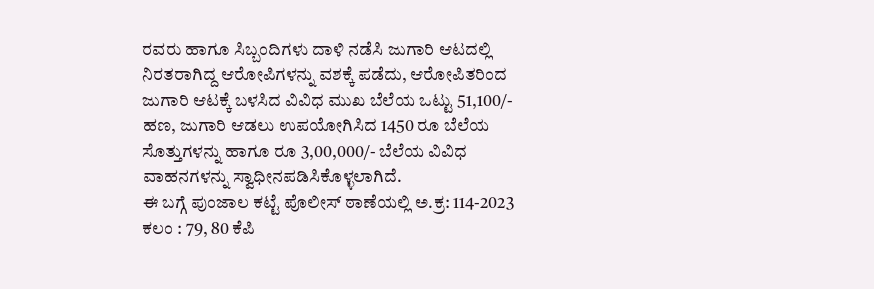ರವರು ಹಾಗೂ ಸಿಬ್ಬಂದಿಗಳು ದಾಳಿ ನಡೆಸಿ ಜುಗಾರಿ ಆಟದಲ್ಲಿ ನಿರತರಾಗಿದ್ದ ಆರೋಪಿಗಳನ್ನು ವಶಕ್ಕೆ ಪಡೆದು, ಆರೋಪಿತರಿಂದ ಜುಗಾರಿ ಆಟಕ್ಕೆ ಬಳಸಿದ ವಿವಿಧ ಮುಖ ಬೆಲೆಯ ಒಟ್ಟು 51,100/- ಹಣ, ಜುಗಾರಿ ಆಡಲು ಉಪಯೋಗಿಸಿದ 1450 ರೂ ಬೆಲೆಯ ಸೊತ್ತುಗಳನ್ನು ಹಾಗೂ ರೂ 3,00,000/- ಬೆಲೆಯ ವಿವಿಧ ವಾಹನಗಳನ್ನು ಸ್ವಾಧೀನಪಡಿಸಿಕೊಳ್ಳಲಾಗಿದೆ.
ಈ ಬಗ್ಗೆ ಪುಂಜಾಲ ಕಟ್ಟೆ ಪೊಲೀಸ್ ಠಾಣೆಯಲ್ಲಿ ಅ.ಕ್ರ: 114-2023 ಕಲಂ : 79, 80 ಕೆಪಿ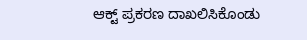ಆಕ್ಟ್ ಪ್ರಕರಣ ದಾಖಲಿಸಿಕೊಂಡು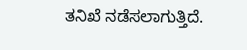ತನಿಖೆ ನಡೆಸಲಾಗುತ್ತಿದೆ.